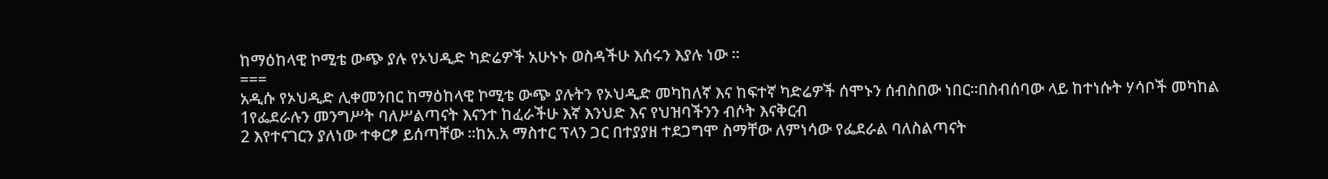ከማዕከላዊ ኮሚቴ ውጭ ያሉ የኦህዲድ ካድሬዎች አሁኑኑ ወስዳችሁ እሰሩን እያሉ ነው ።
===
አዲሱ የኦህዲድ ሊቀመንበር ከማዕከላዊ ኮሚቴ ውጭ ያሉትን የኦህዲድ መካከለኛ እና ከፍተኛ ካድሬዎች ሰሞኑን ሰብስበው ነበር።በስብሰባው ላይ ከተነሱት ሃሳቦች መካከል
1የፌደራሉን መንግሥት ባለሥልጣናት እናንተ ከፈራችሁ እኛ እንህድ እና የህዝባችንን ብሶት እናቅርብ
2 እየተናገርን ያለነው ተቀርፆ ይሰጣቸው ።ከአ.አ ማስተር ፕላን ጋር በተያያዘ ተደጋግሞ ስማቸው ለምነሳው የፌደራል ባለስልጣናት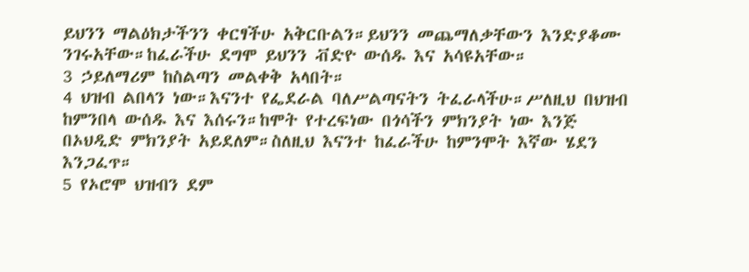ይህንን ማልዕክታችንን ቀርፃችሁ አቅርቡልን።ይህንን መጨማለቃቸውን እንድያቆሙ ንገሩአቸው።ከፈራችሁ ደግሞ ይህንን ቭድዮ ውሰዱ እና አሳዩአቸው።
3 ኃይለማሪም ከስልጣን መልቀቅ አላበት።
4 ህዝብ ልበላን ነው።እናንተ የፌደራል ባለሥልጣናትን ትፈራላችሁ።ሥለዚህ በህዝብ ከምንበላ ውሰዱ እና እሰሩን።ከሞት የተረፍነው በጎሳችን ምክንያት ነው እንጅ በኦህዲድ ምክንያት አይደለም።ስለዚህ እናንተ ከፈራችሁ ከምንሞት እኛው ሄደን እንጋፈጥ።
5 የኦሮሞ ህዝብን ደም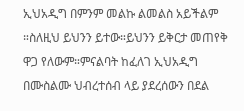ኢህአዲግ በምንም መልኩ ልመልስ አይችልም ።ስለዚህ ይህንን ይተው።ይህንን ይቅርታ መጠየቅ ዋጋ የለውም።ምናልባት ከፈለገ ኢህአዲግ በሙስልሙ ህብረተሰብ ላይ ያደረሰውን በደል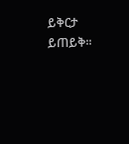ይቅርታ ይጠይቅ።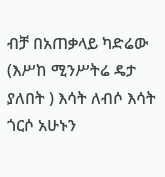ብቻ በአጠቃላይ ካድሬው (እሥከ ሚንሥትሬ ዴታ ያለበት ) እሳት ለብሶ እሳት ጎርሶ አሁኑን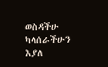ወስዳችሁ ካላሰራችሁን እያለ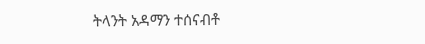ትላንት አዳማን ተሰናብቶ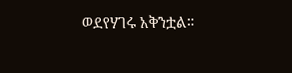ወደየሃገሩ አቅንቷል።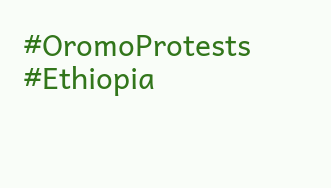#OromoProtests #Ethiopia